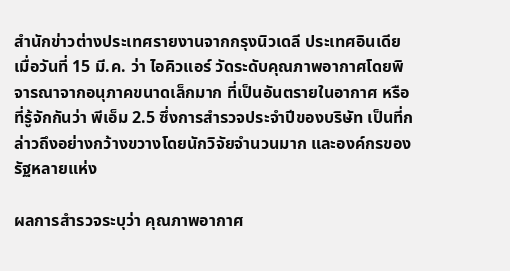สำนักข่าวต่างประเทศรายงานจากกรุงนิวเดลี ประเทศอินเดีย เมื่อวันที่ 15 มี.ค. ว่า ไอคิวแอร์ วัดระดับคุณภาพอากาศโดยพิจารณาจากอนุภาคขนาดเล็กมาก ที่เป็นอันตรายในอากาศ หรือที่รู้จักกันว่า พีเอ็ม 2.5 ซึ่งการสำรวจประจำปีของบริษัท เป็นที่กล่าวถึงอย่างกว้างขวางโดยนักวิจัยจำนวนมาก และองค์กรของรัฐหลายแห่ง

ผลการสำรวจระบุว่า คุณภาพอากาศ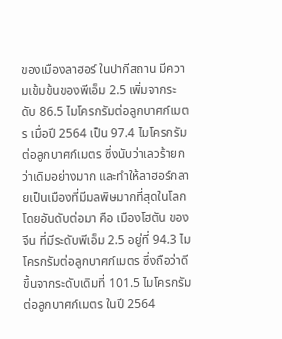ของเมืองลาฮอร์ ในปากีสถาน มีความเข้มข้นของพีเอ็ม 2.5 เพิ่มจากระดับ 86.5 ไมโครกรัมต่อลูกบาศก์เมตร เมื่อปี 2564 เป็น 97.4 ไมโครกรัมต่อลูกบาศก์เมตร ซึ่งนับว่าเลวร้ายกว่าเดิมอย่างมาก และทำให้ลาฮอร์กลายเป็นเมืองที่มีมลพิษมากที่สุดในโลก โดยอันดับต่อมา คือ เมืองโฮตัน ของจีน ที่มีระดับพีเอ็ม 2.5 อยู่ที่ 94.3 ไมโครกรัมต่อลูกบาศก์เมตร ซึ่งถือว่าดีขึ้นจากระดับเดิมที่ 101.5 ไมโครกรัมต่อลูกบาศก์เมตร ในปี 2564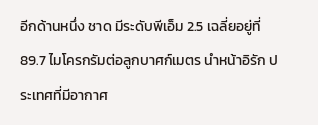อีกด้านหนึ่ง ชาด มีระดับพีเอ็ม 2.5 เฉลี่ยอยู่ที่ 89.7 ไมโครกรัมต่อลูกบาศก์เมตร นำหน้าอิรัก ประเทศที่มีอากาศ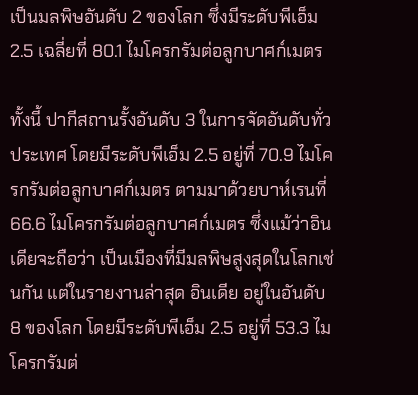เป็นมลพิษอันดับ 2 ของโลก ซึ่งมีระดับพีเอ็ม 2.5 เฉลี่ยที่ 80.1 ไมโครกรัมต่อลูกบาศก์เมตร

ทั้งนี้ ปากีสถานรั้งอันดับ 3 ในการจัดอันดับทั่วประเทศ โดยมีระดับพีเอ็ม 2.5 อยู่ที่ 70.9 ไมโครกรัมต่อลูกบาศก์เมตร ตามมาด้วยบาห์เรนที่ 66.6 ไมโครกรัมต่อลูกบาศก์เมตร ซึ่งแม้ว่าอินเดียจะถือว่า เป็นเมืองที่มีมลพิษสูงสุดในโลกเช่นกัน แต่ในรายงานล่าสุด อินเดีย อยู่ในอันดับ 8 ของโลก โดยมีระดับพีเอ็ม 2.5 อยู่ที่ 53.3 ไมโครกรัมต่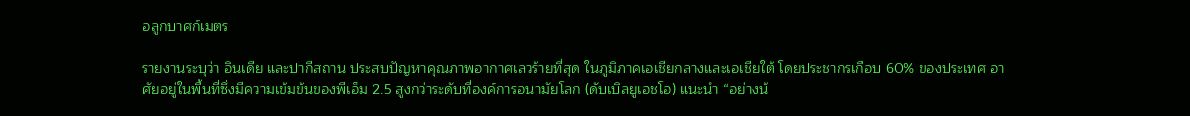อลูกบาศก์เมตร

รายงานระบุว่า อินเดีย และปากีสถาน ประสบปัญหาคุณภาพอากาศเลวร้ายที่สุด ในภูมิภาคเอเชียกลางและเอเชียใต้ โดยประชากรเกือบ 60% ของประเทศ อาศัยอยู่ในพื้นที่ซึ่งมีความเข้มข้นของพีเอ็ม 2.5 สูงกว่าระดับที่องค์การอนามัยโลก (ดับเบิลยูเอชโอ) แนะนำ “อย่างน้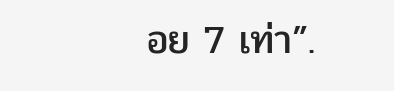อย 7 เท่า”.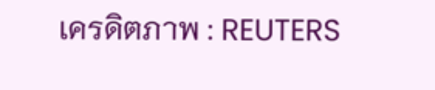เครดิตภาพ : REUTERS